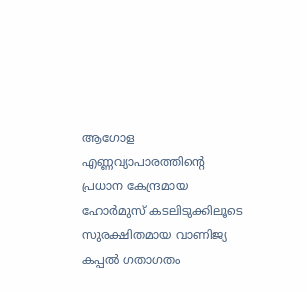ആഗോള എണ്ണവ്യാപാരത്തിന്റെ പ്രധാന കേന്ദ്രമായ ഹോർമുസ് കടലിടുക്കിലൂടെ സുരക്ഷിതമായ വാണിജ്യ കപ്പൽ ഗതാഗതം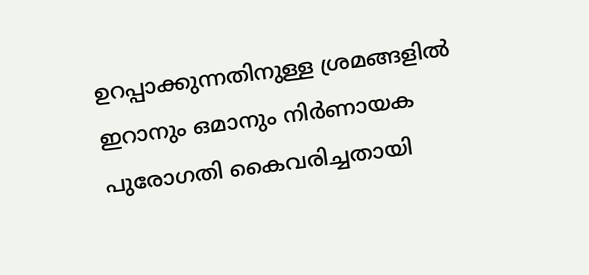ഉറപ്പാക്കുന്നതിനുള്ള ശ്രമങ്ങളിൽ ഇറാനും ഒമാനും നിർണായക പുരോഗതി കൈവരിച്ചതായി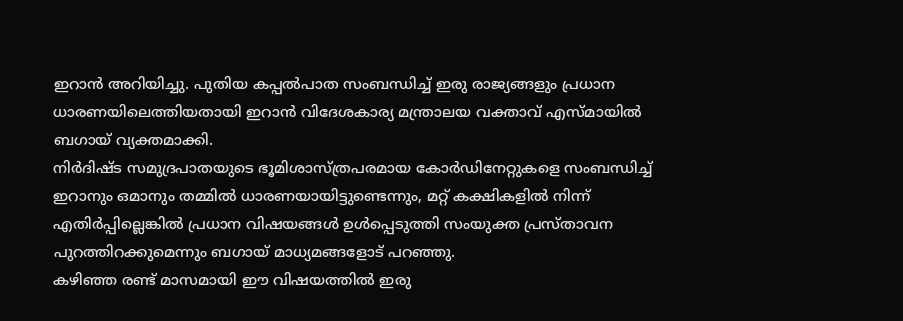ഇറാൻ അറിയിച്ചു. പുതിയ കപ്പൽപാത സംബന്ധിച്ച് ഇരു രാജ്യങ്ങളും പ്രധാന ധാരണയിലെത്തിയതായി ഇറാൻ വിദേശകാര്യ മന്ത്രാലയ വക്താവ് എസ്മായിൽ ബഗായ് വ്യക്തമാക്കി.
നിർദിഷ്ട സമുദ്രപാതയുടെ ഭൂമിശാസ്ത്രപരമായ കോർഡിനേറ്റുകളെ സംബന്ധിച്ച് ഇറാനും ഒമാനും തമ്മിൽ ധാരണയായിട്ടുണ്ടെന്നും, മറ്റ് കക്ഷികളിൽ നിന്ന് എതിർപ്പില്ലെങ്കിൽ പ്രധാന വിഷയങ്ങൾ ഉൾപ്പെടുത്തി സംയുക്ത പ്രസ്താവന പുറത്തിറക്കുമെന്നും ബഗായ് മാധ്യമങ്ങളോട് പറഞ്ഞു.
കഴിഞ്ഞ രണ്ട് മാസമായി ഈ വിഷയത്തിൽ ഇരു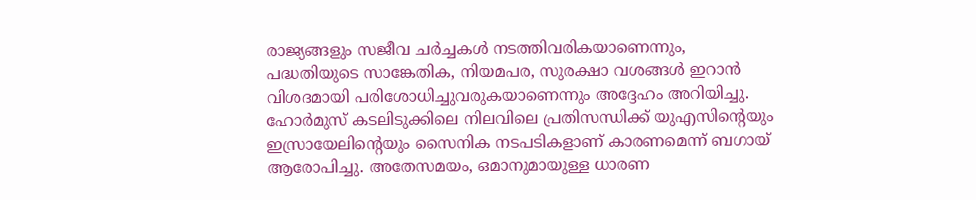രാജ്യങ്ങളും സജീവ ചർച്ചകൾ നടത്തിവരികയാണെന്നും, പദ്ധതിയുടെ സാങ്കേതിക, നിയമപര, സുരക്ഷാ വശങ്ങൾ ഇറാൻ വിശദമായി പരിശോധിച്ചുവരുകയാണെന്നും അദ്ദേഹം അറിയിച്ചു.
ഹോർമുസ് കടലിടുക്കിലെ നിലവിലെ പ്രതിസന്ധിക്ക് യുഎസിന്റെയും ഇസ്രായേലിന്റെയും സൈനിക നടപടികളാണ് കാരണമെന്ന് ബഗായ് ആരോപിച്ചു. അതേസമയം, ഒമാനുമായുള്ള ധാരണ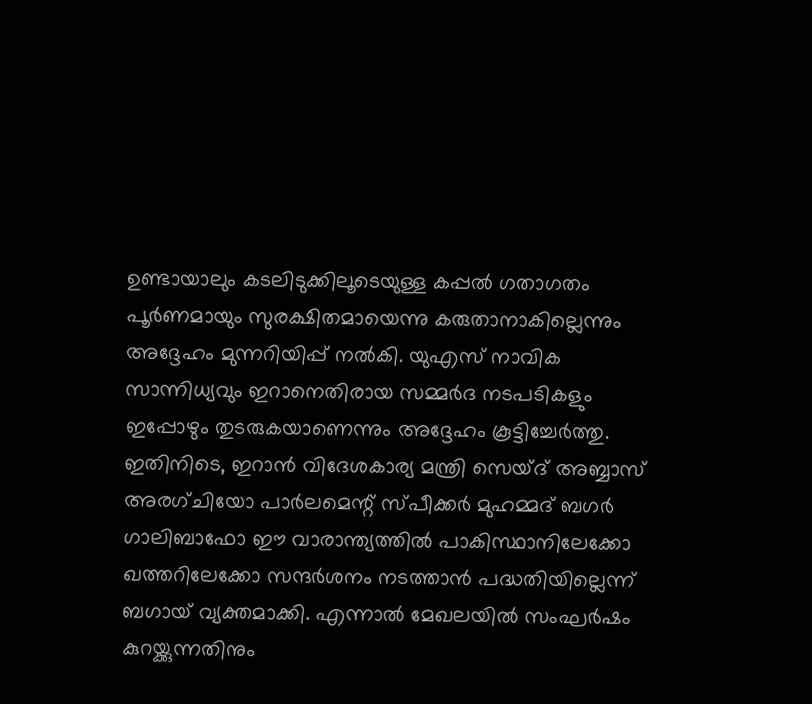ഉണ്ടായാലും കടലിടുക്കിലൂടെയുള്ള കപ്പൽ ഗതാഗതം പൂർണമായും സുരക്ഷിതമായെന്നു കരുതാനാകില്ലെന്നും അദ്ദേഹം മുന്നറിയിപ്പ് നൽകി. യുഎസ് നാവിക സാന്നിധ്യവും ഇറാനെതിരായ സമ്മർദ നടപടികളും ഇപ്പോഴും തുടരുകയാണെന്നും അദ്ദേഹം കൂട്ടിച്ചേർത്തു.
ഇതിനിടെ, ഇറാൻ വിദേശകാര്യ മന്ത്രി സെയ്ദ് അബ്ബാസ് അരഗ്ചിയോ പാർലമെന്റ് സ്പീക്കർ മുഹമ്മദ് ബഗർ ഗാലിബാഫോ ഈ വാരാന്ത്യത്തിൽ പാകിസ്ഥാനിലേക്കോ ഖത്തറിലേക്കോ സന്ദർശനം നടത്താൻ പദ്ധതിയില്ലെന്ന് ബഗായ് വ്യക്തമാക്കി. എന്നാൽ മേഖലയിൽ സംഘർഷം കുറയ്ക്കുന്നതിനും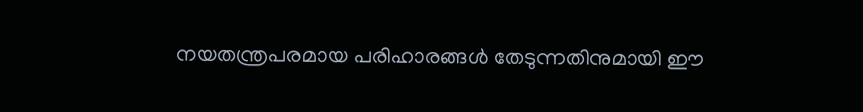നയതന്ത്രപരമായ പരിഹാരങ്ങൾ തേടുന്നതിനുമായി ഈ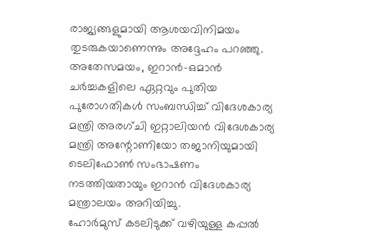രാജ്യങ്ങളുമായി ആശയവിനിമയം തുടരുകയാണെന്നും അദ്ദേഹം പറഞ്ഞു.
അതേസമയം, ഇറാൻ-ഒമാൻ ചർച്ചകളിലെ ഏറ്റവും പുതിയ പുരോഗതികൾ സംബന്ധിച്ച് വിദേശകാര്യ മന്ത്രി അരഗ്ചി ഇറ്റാലിയൻ വിദേശകാര്യ മന്ത്രി അന്റോണിയോ തജാനിയുമായി ടെലിഫോൺ സംഭാഷണം നടത്തിയതായും ഇറാൻ വിദേശകാര്യ മന്ത്രാലയം അറിയിച്ചു.
ഹോർമുസ് കടലിടുക്ക് വഴിയുള്ള കപ്പൽ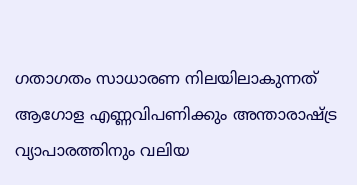ഗതാഗതം സാധാരണ നിലയിലാകുന്നത് ആഗോള എണ്ണവിപണിക്കും അന്താരാഷ്ട്ര വ്യാപാരത്തിനും വലിയ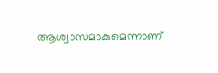ആശ്വാസമാകുമെന്നാണ്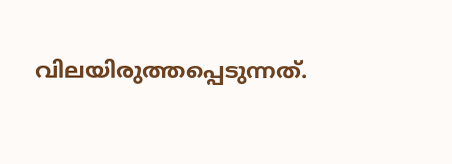വിലയിരുത്തപ്പെടുന്നത്.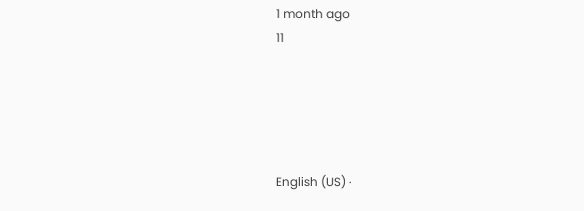1 month ago
11





English (US) ·